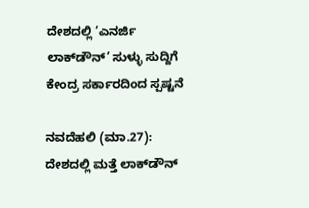ದೇಶದಲ್ಲಿ ‘ಎನರ್ಜಿ ಲಾಕ್‌ಡೌನ್’ ಸುಳ್ಳು ಸುದ್ದಿಗೆ ಕೇಂದ್ರ ಸರ್ಕಾರದಿಂದ ಸ್ಪಷ್ಟನೆ

ನವದೆಹಲಿ (ಮಾ.27): ದೇಶದಲ್ಲಿ ಮತ್ತೆ ಲಾಕ್‌ಡೌನ್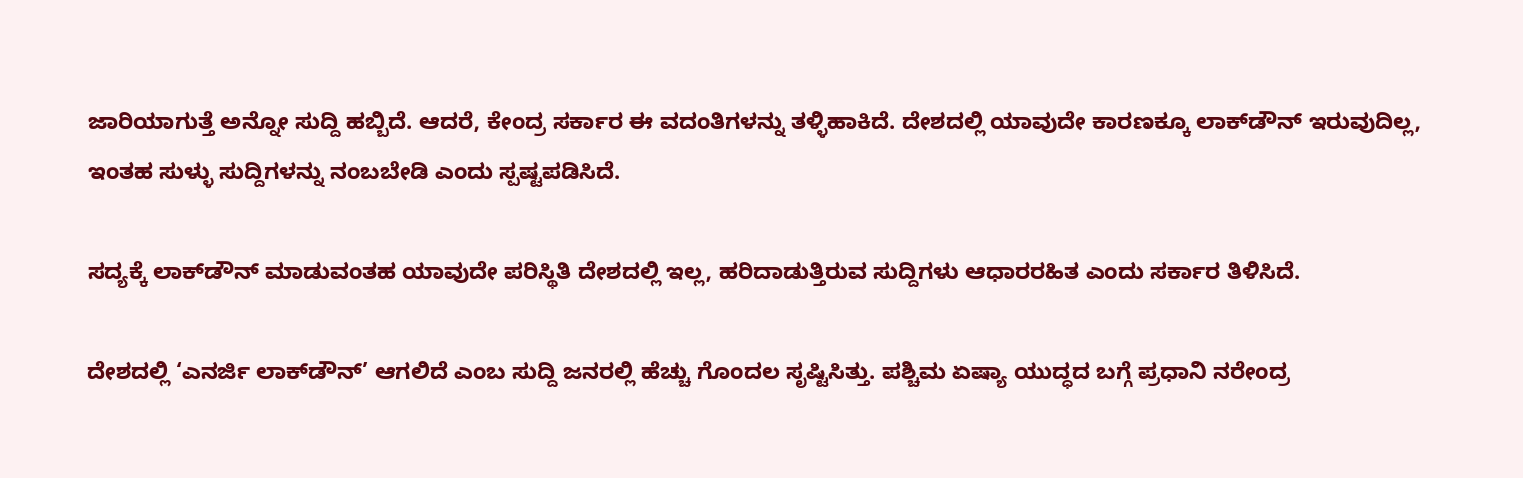ಜಾರಿಯಾಗುತ್ತೆ ಅನ್ನೋ ಸುದ್ದಿ ಹಬ್ಬಿದೆ. ಆದರೆ, ಕೇಂದ್ರ ಸರ್ಕಾರ ಈ ವದಂತಿಗಳನ್ನು ತಳ್ಳಿಹಾಕಿದೆ. ದೇಶದಲ್ಲಿ ಯಾವುದೇ ಕಾರಣಕ್ಕೂ ಲಾಕ್‌ಡೌನ್ ಇರುವುದಿಲ್ಲ, ಇಂತಹ ಸುಳ್ಳು ಸುದ್ದಿಗಳನ್ನು ನಂಬಬೇಡಿ ಎಂದು ಸ್ಪಷ್ಟಪಡಿಸಿದೆ.

ಸದ್ಯಕ್ಕೆ ಲಾಕ್‌ಡೌನ್ ಮಾಡುವಂತಹ ಯಾವುದೇ ಪರಿಸ್ಥಿತಿ ದೇಶದಲ್ಲಿ ಇಲ್ಲ, ಹರಿದಾಡುತ್ತಿರುವ ಸುದ್ದಿಗಳು ಆಧಾರರಹಿತ ಎಂದು ಸರ್ಕಾರ ತಿಳಿಸಿದೆ.

ದೇಶದಲ್ಲಿ ‘ಎನರ್ಜಿ ಲಾಕ್‌ಡೌನ್’ ಆಗಲಿದೆ ಎಂಬ ಸುದ್ದಿ ಜನರಲ್ಲಿ ಹೆಚ್ಚು ಗೊಂದಲ ಸೃಷ್ಟಿಸಿತ್ತು. ಪಶ್ಚಿಮ ಏಷ್ಯಾ ಯುದ್ಧದ ಬಗ್ಗೆ ಪ್ರಧಾನಿ ನರೇಂದ್ರ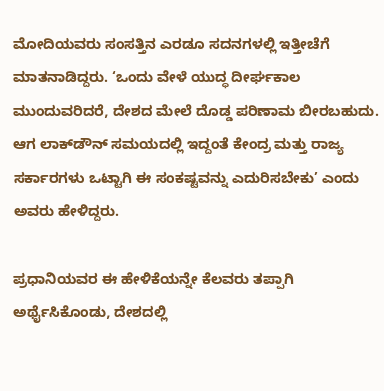ಮೋದಿಯವರು ಸಂಸತ್ತಿನ ಎರಡೂ ಸದನಗಳಲ್ಲಿ ಇತ್ತೀಚೆಗೆ ಮಾತನಾಡಿದ್ದರು. ‘ಒಂದು ವೇಳೆ ಯುದ್ಧ ದೀರ್ಘಕಾಲ ಮುಂದುವರಿದರೆ, ದೇಶದ ಮೇಲೆ ದೊಡ್ಡ ಪರಿಣಾಮ ಬೀರಬಹುದು. ಆಗ ಲಾಕ್‌ಡೌನ್ ಸಮಯದಲ್ಲಿ ಇದ್ದಂತೆ ಕೇಂದ್ರ ಮತ್ತು ರಾಜ್ಯ ಸರ್ಕಾರಗಳು ಒಟ್ಟಾಗಿ ಈ ಸಂಕಷ್ಟವನ್ನು ಎದುರಿಸಬೇಕು’ ಎಂದು ಅವರು ಹೇಳಿದ್ದರು.

ಪ್ರಧಾನಿಯವರ ಈ ಹೇಳಿಕೆಯನ್ನೇ ಕೆಲವರು ತಪ್ಪಾಗಿ ಅರ್ಥೈಸಿಕೊಂಡು, ದೇಶದಲ್ಲಿ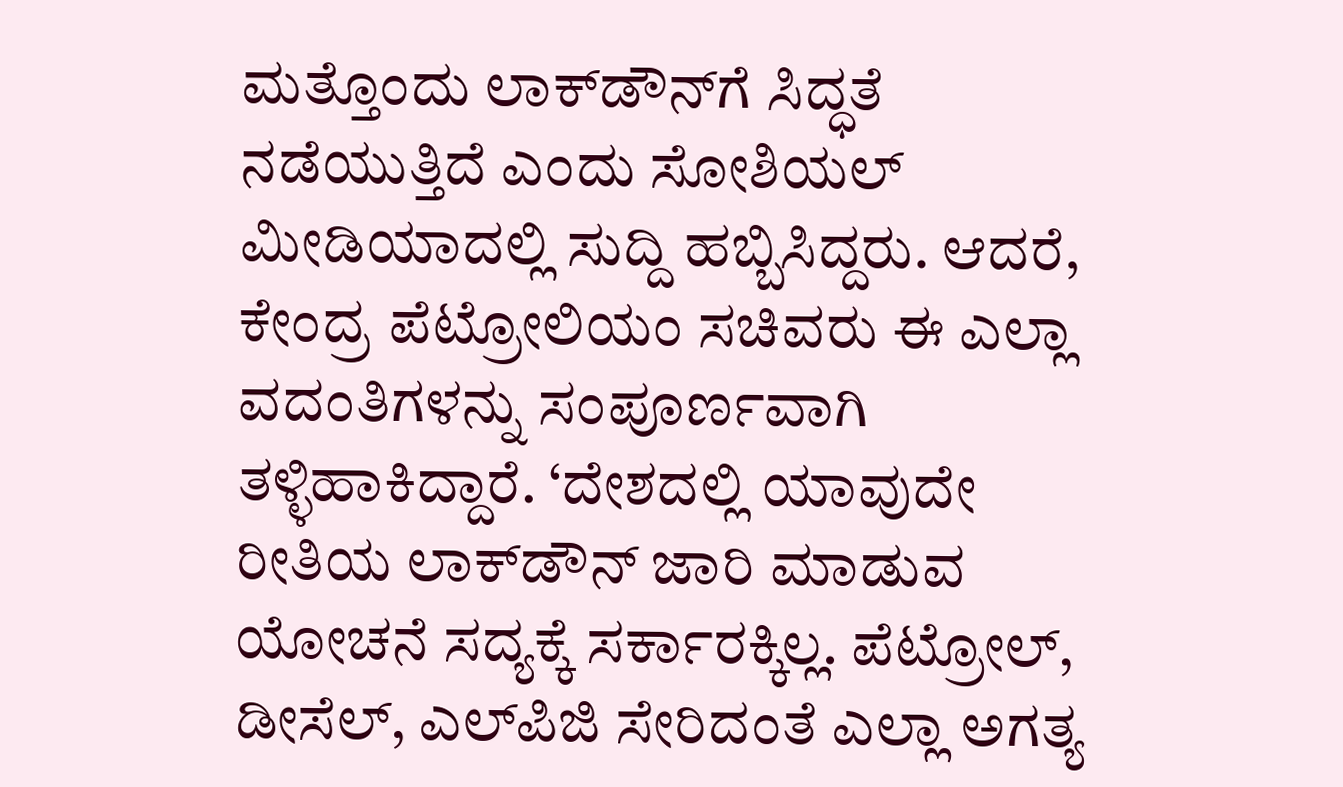ಮತ್ತೊಂದು ಲಾಕ್‌ಡೌನ್‌ಗೆ ಸಿದ್ಧತೆ ನಡೆಯುತ್ತಿದೆ ಎಂದು ಸೋಶಿಯಲ್ ಮೀಡಿಯಾದಲ್ಲಿ ಸುದ್ದಿ ಹಬ್ಬಿಸಿದ್ದರು. ಆದರೆ, ಕೇಂದ್ರ ಪೆಟ್ರೋಲಿಯಂ ಸಚಿವರು ಈ ಎಲ್ಲಾ ವದಂತಿಗಳನ್ನು ಸಂಪೂರ್ಣವಾಗಿ ತಳ್ಳಿಹಾಕಿದ್ದಾರೆ. ‘ದೇಶದಲ್ಲಿ ಯಾವುದೇ ರೀತಿಯ ಲಾಕ್‌ಡೌನ್ ಜಾರಿ ಮಾಡುವ ಯೋಚನೆ ಸದ್ಯಕ್ಕೆ ಸರ್ಕಾರಕ್ಕಿಲ್ಲ. ಪೆಟ್ರೋಲ್, ಡೀಸೆಲ್, ಎಲ್‌ಪಿಜಿ ಸೇರಿದಂತೆ ಎಲ್ಲಾ ಅಗತ್ಯ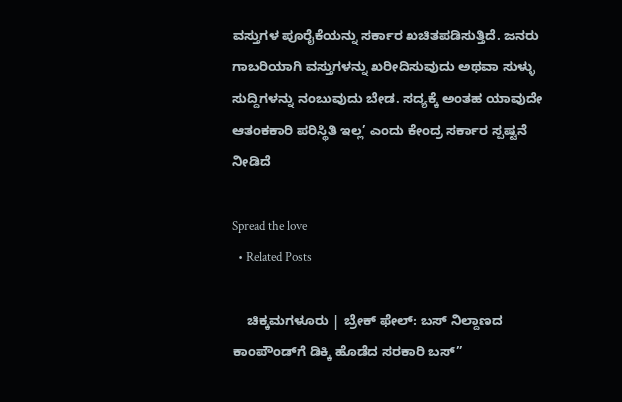ವಸ್ತುಗಳ ಪೂರೈಕೆಯನ್ನು ಸರ್ಕಾರ ಖಚಿತಪಡಿಸುತ್ತಿದೆ. ಜನರು ಗಾಬರಿಯಾಗಿ ವಸ್ತುಗಳನ್ನು ಖರೀದಿಸುವುದು ಅಥವಾ ಸುಳ್ಳು ಸುದ್ದಿಗಳನ್ನು ನಂಬುವುದು ಬೇಡ. ಸದ್ಯಕ್ಕೆ ಅಂತಹ ಯಾವುದೇ ಆತಂಕಕಾರಿ ಪರಿಸ್ಥಿತಿ ಇಲ್ಲ’ ಎಂದು ಕೇಂದ್ರ ಸರ್ಕಾರ ಸ್ಪಷ್ಟನೆ ನೀಡಿದೆ

Spread the love
  • Related Posts

    ಚಿಕ್ಕಮಗಳೂರು | ಬ್ರೇಕ್ ಫೇಲ್: ಬಸ್ ನಿಲ್ದಾಣದ ಕಾಂಪೌಂಡ್‌ಗೆ ಡಿಕ್ಕಿ ಹೊಡೆದ ಸರಕಾರಿ ಬಸ್”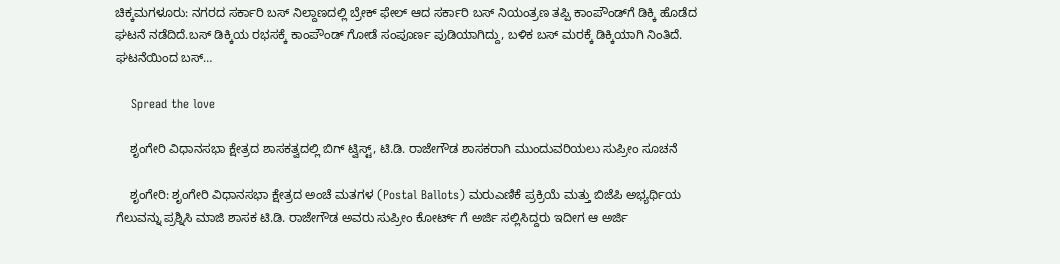ಚಿಕ್ಕಮಗಳೂರು: ನಗರದ ಸರ್ಕಾರಿ ಬಸ್ ನಿಲ್ದಾಣದಲ್ಲಿ ಬ್ರೇಕ್ ಫೇಲ್ ಆದ ಸರ್ಕಾರಿ ಬಸ್ ನಿಯಂತ್ರಣ ತಪ್ಪಿ ಕಾಂಪೌಂಡ್‌ಗೆ ಡಿಕ್ಕಿ ಹೊಡೆದ ಘಟನೆ ನಡೆದಿದೆ.ಬಸ್ ಡಿಕ್ಕಿಯ ರಭಸಕ್ಕೆ ಕಾಂಪೌಂಡ್ ಗೋಡೆ ಸಂಪೂರ್ಣ ಪುಡಿಯಾಗಿದ್ದು, ಬಳಿಕ ಬಸ್ ಮರಕ್ಕೆ ಡಿಕ್ಕಿಯಾಗಿ ನಿಂತಿದೆ. ಘಟನೆಯಿಂದ ಬಸ್…

    Spread the love

    ಶೃಂಗೇರಿ ವಿಧಾನಸಭಾ ಕ್ಷೇತ್ರದ ಶಾಸಕತ್ವದಲ್ಲಿ ಬಿಗ್ ಟ್ವಿಸ್ಟ್, ಟಿ.ಡಿ. ರಾಜೇಗೌಡ ಶಾಸಕರಾಗಿ ಮುಂದುವರಿಯಲು ಸುಪ್ರೀಂ ಸೂಚನೆ

    ಶೃಂಗೇರಿ: ಶೃಂಗೇರಿ ವಿಧಾನಸಭಾ ಕ್ಷೇತ್ರದ ಅಂಚೆ ಮತಗಳ (Postal Ballots) ಮರುಎಣಿಕೆ ಪ್ರಕ್ರಿಯೆ ಮತ್ತು ಬಿಜೆಪಿ ಅಭ್ಯರ್ಥಿಯ ಗೆಲುವನ್ನು ಪ್ರಶ್ನಿಸಿ ಮಾಜಿ ಶಾಸಕ ಟಿ.ಡಿ. ರಾಜೇಗೌಡ ಅವರು ಸುಪ್ರೀಂ ಕೋರ್ಟ್ ಗೆ ಅರ್ಜಿ ಸಲ್ಲಿಸಿದ್ದರು ಇದೀಗ ಆ ಅರ್ಜಿ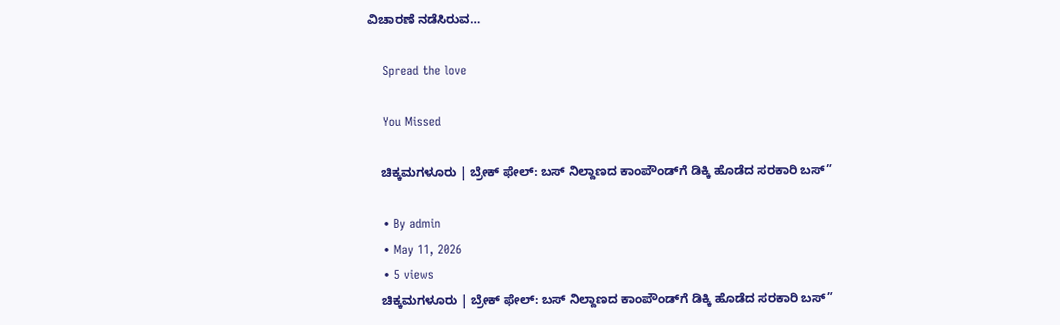ವಿಚಾರಣೆ ನಡೆಸಿರುವ…

    Spread the love

    You Missed

    ಚಿಕ್ಕಮಗಳೂರು | ಬ್ರೇಕ್ ಫೇಲ್: ಬಸ್ ನಿಲ್ದಾಣದ ಕಾಂಪೌಂಡ್‌ಗೆ ಡಿಕ್ಕಿ ಹೊಡೆದ ಸರಕಾರಿ ಬಸ್”

    • By admin
    • May 11, 2026
    • 5 views
    ಚಿಕ್ಕಮಗಳೂರು | ಬ್ರೇಕ್ ಫೇಲ್: ಬಸ್ ನಿಲ್ದಾಣದ ಕಾಂಪೌಂಡ್‌ಗೆ ಡಿಕ್ಕಿ ಹೊಡೆದ ಸರಕಾರಿ ಬಸ್”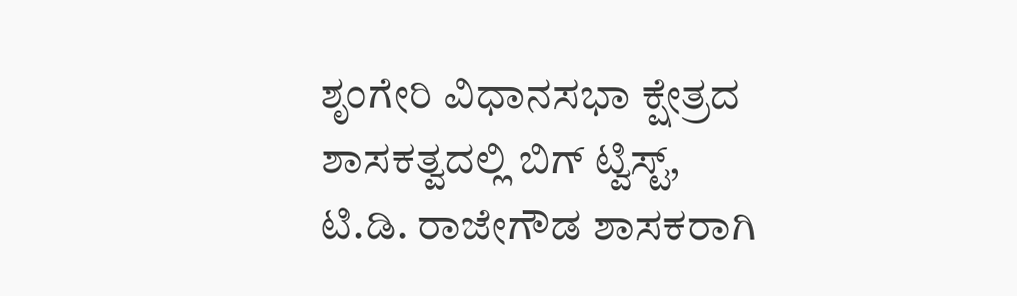ಶೃಂಗೇರಿ ವಿಧಾನಸಭಾ ಕ್ಷೇತ್ರದ ಶಾಸಕತ್ವದಲ್ಲಿ ಬಿಗ್ ಟ್ವಿಸ್ಟ್, ಟಿ.ಡಿ. ರಾಜೇಗೌಡ ಶಾಸಕರಾಗಿ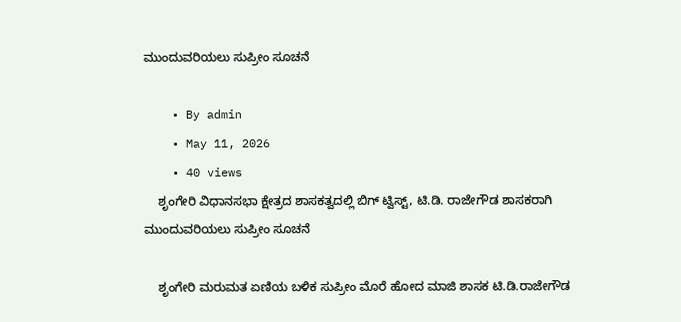ಮುಂದುವರಿಯಲು ಸುಪ್ರೀಂ ಸೂಚನೆ

    • By admin
    • May 11, 2026
    • 40 views
    ಶೃಂಗೇರಿ ವಿಧಾನಸಭಾ ಕ್ಷೇತ್ರದ ಶಾಸಕತ್ವದಲ್ಲಿ ಬಿಗ್ ಟ್ವಿಸ್ಟ್, ಟಿ.ಡಿ. ರಾಜೇಗೌಡ ಶಾಸಕರಾಗಿ  ಮುಂದುವರಿಯಲು ಸುಪ್ರೀಂ ಸೂಚನೆ

    ಶೃಂಗೇರಿ ಮರುಮತ ಏಣಿಯ ಬಳಿಕ ಸುಪ್ರೀಂ ಮೊರೆ ಹೋದ ಮಾಜಿ ಶಾಸಕ ಟಿ.ಡಿ.ರಾಜೇಗೌಡ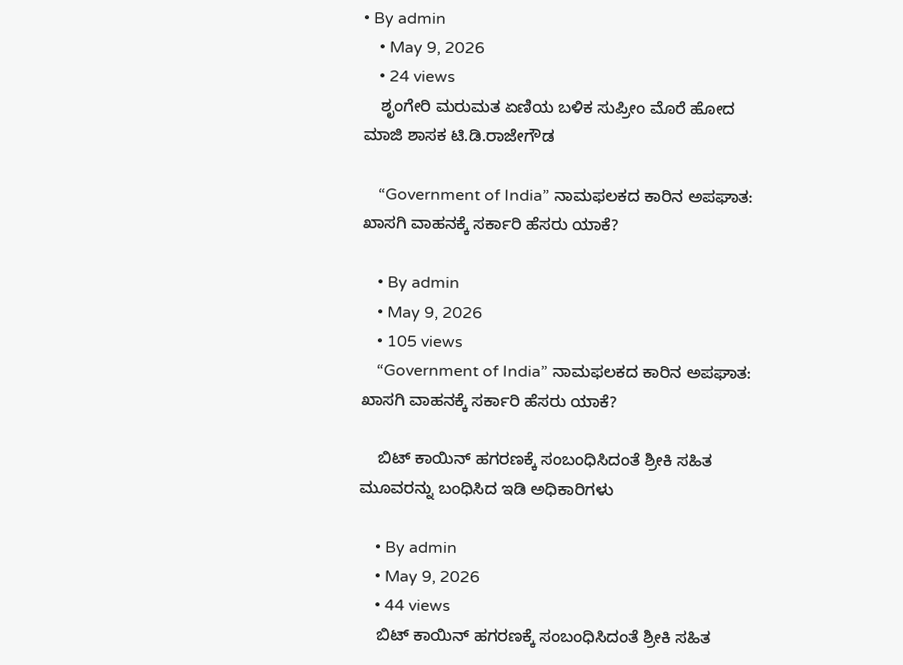• By admin
    • May 9, 2026
    • 24 views
    ಶೃಂಗೇರಿ ಮರುಮತ ಏಣಿಯ ಬಳಿಕ ಸುಪ್ರೀಂ ಮೊರೆ ಹೋದ ಮಾಜಿ ಶಾಸಕ ಟಿ.ಡಿ.ರಾಜೇಗೌಡ

    “Government of India” ನಾಮಫಲಕದ ಕಾರಿನ ಅಪಘಾತ: ಖಾಸಗಿ ವಾಹನಕ್ಕೆ ಸರ್ಕಾರಿ ಹೆಸರು ಯಾಕೆ?

    • By admin
    • May 9, 2026
    • 105 views
    “Government of India” ನಾಮಫಲಕದ ಕಾರಿನ ಅಪಘಾತ: ಖಾಸಗಿ ವಾಹನಕ್ಕೆ ಸರ್ಕಾರಿ ಹೆಸರು ಯಾಕೆ?

    ಬಿಟ್ ಕಾಯಿನ್ ಹಗರಣಕ್ಕೆ ಸಂಬಂಧಿಸಿದಂತೆ ಶ್ರೀಕಿ ಸಹಿತ ಮೂವರನ್ನು ಬಂಧಿಸಿದ ಇಡಿ ಅಧಿಕಾರಿಗಳು

    • By admin
    • May 9, 2026
    • 44 views
    ಬಿಟ್ ಕಾಯಿನ್ ಹಗರಣಕ್ಕೆ ಸಂಬಂಧಿಸಿದಂತೆ ಶ್ರೀಕಿ ಸಹಿತ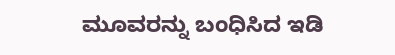ಮೂವರನ್ನು ಬಂಧಿಸಿದ ಇಡಿ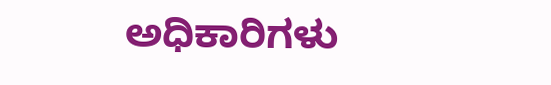ಅಧಿಕಾರಿಗಳು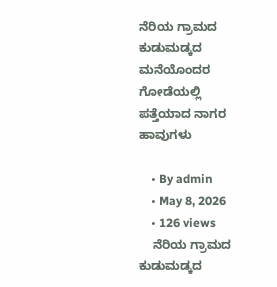ನೆರಿಯ ಗ್ರಾಮದ ಕುಡುಮಡ್ಕದ ಮನೆಯೊಂದರ ಗೋಡೆಯಲ್ಲಿ ಪತ್ತೆಯಾದ ನಾಗರ ಹಾವುಗಳು

    • By admin
    • May 8, 2026
    • 126 views
    ನೆರಿಯ ಗ್ರಾಮದ ಕುಡುಮಡ್ಕದ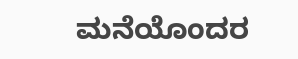ಮನೆಯೊಂದರ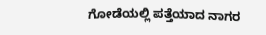ಗೋಡೆಯಲ್ಲಿ ಪತ್ತೆಯಾದ ನಾಗರ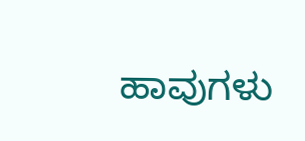ಹಾವುಗಳು